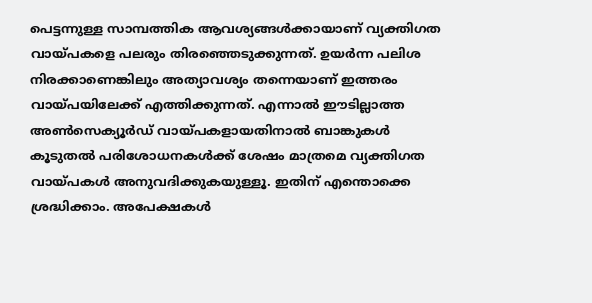പെട്ടന്നുള്ള സാമ്പത്തിക ആവശ്യങ്ങൾക്കായാണ് വ്യക്തിഗത വായ്പകളെ പലരും തിരഞ്ഞെടുക്കുന്നത്. ഉയർന്ന പലിശ നിരക്കാണെങ്കിലും അത്യാവശ്യം തന്നെയാണ് ഇത്തരം വായ്പയിലേക്ക് എത്തിക്കുന്നത്. എന്നാൽ ഈടില്ലാത്ത അൺസെക്യൂർഡ് വായ്പകളായതിനാൽ ബാങ്കുകൾ കൂടുതൽ പരിശോധനകൾക്ക് ശേഷം മാത്രമെ വ്യക്തിഗത വായ്പകൾ അനുവദിക്കുകയുള്ളൂ. ഇതിന് എന്തൊക്കെ ശ്രദ്ധിക്കാം. അപേക്ഷകൾ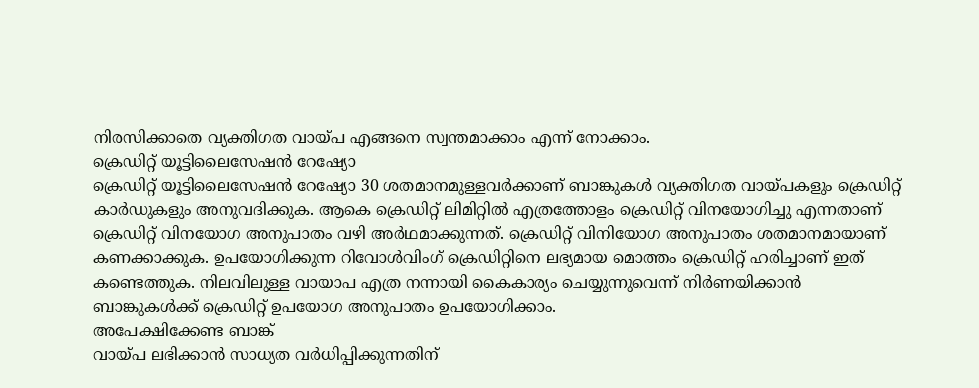നിരസിക്കാതെ വ്യക്തിഗത വായ്പ എങ്ങനെ സ്വന്തമാക്കാം എന്ന് നോക്കാം.
ക്രെഡിറ്റ് യൂട്ടിലൈസേഷൻ റേഷ്യോ
ക്രെഡിറ്റ് യൂട്ടിലൈസേഷൻ റേഷ്യോ 30 ശതമാനമുള്ളവർക്കാണ് ബാങ്കുകൾ വ്യക്തിഗത വായ്പകളും ക്രെഡിറ്റ് കാർഡുകളും അനുവദിക്കുക. ആകെ ക്രെഡിറ്റ് ലിമിറ്റിൽ എത്രത്തോളം ക്രെഡിറ്റ് വിനയോഗിച്ചു എന്നതാണ് ക്രെഡിറ്റ് വിനയോഗ അനുപാതം വഴി അർഥമാക്കുന്നത്. ക്രെഡിറ്റ് വിനിയോഗ അനുപാതം ശതമാനമായാണ് കണക്കാക്കുക. ഉപയോഗിക്കുന്ന റിവോൾവിംഗ് ക്രെഡിറ്റിനെ ലഭ്യമായ മൊത്തം ക്രെഡിറ്റ് ഹരിച്ചാണ് ഇത് കണ്ടെത്തുക. നിലവിലുള്ള വായാപ എത്ര നന്നായി കൈകാര്യം ചെയ്യുന്നുവെന്ന് നിർണയിക്കാൻ ബാങ്കുകൾക്ക് ക്രെഡിറ്റ് ഉപയോഗ അനുപാതം ഉപയോഗിക്കാം.
അപേക്ഷിക്കേണ്ട ബാങ്ക്
വായ്പ ലഭിക്കാൻ സാധ്യത വർധിപ്പിക്കുന്നതിന്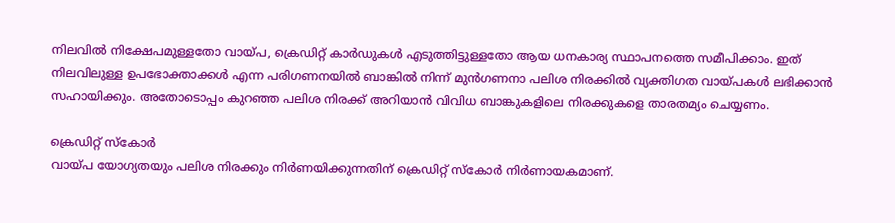നിലവിൽ നിക്ഷേപമുള്ളതോ വായ്പ, ക്രെഡിറ്റ് കാർഡുകൾ എടുത്തിട്ടുള്ളതോ ആയ ധനകാര്യ സ്ഥാപനത്തെ സമീപിക്കാം. ഇത് നിലവിലുള്ള ഉപഭോക്താക്കൾ എന്ന പരിഗണനയിൽ ബാങ്കിൽ നിന്ന് മുൻഗണനാ പലിശ നിരക്കിൽ വ്യക്തിഗത വായ്പകൾ ലഭിക്കാൻ സഹായിക്കും. അതോടൊപ്പം കുറഞ്ഞ പലിശ നിരക്ക് അറിയാൻ വിവിധ ബാങ്കുകളിലെ നിരക്കുകളെ താരതമ്യം ചെയ്യണം.

ക്രെഡിറ്റ് സ്കോർ
വായ്പ യോഗ്യതയും പലിശ നിരക്കും നിർണയിക്കുന്നതിന് ക്രെഡിറ്റ് സ്കോർ നിർണായകമാണ്.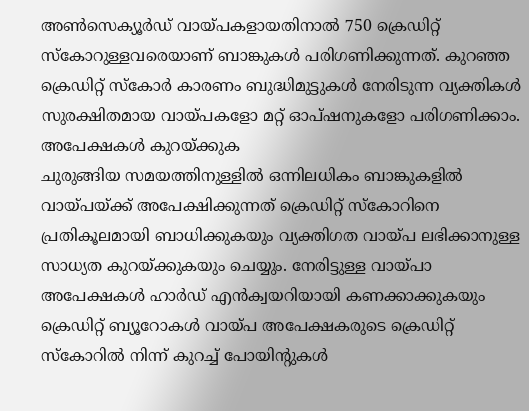അൺസെക്യൂർഡ് വായ്പകളായതിനാൽ 750 ക്രെഡിറ്റ് സ്കോറുള്ളവരെയാണ് ബാങ്കുകൾ പരിഗണിക്കുന്നത്. കുറഞ്ഞ ക്രെഡിറ്റ് സ്കോർ കാരണം ബുദ്ധിമുട്ടുകൾ നേരിടുന്ന വ്യക്തികൾ സുരക്ഷിതമായ വായ്പകളോ മറ്റ് ഓപ്ഷനുകളോ പരിഗണിക്കാം.
അപേക്ഷകൾ കുറയ്ക്കുക
ചുരുങ്ങിയ സമയത്തിനുള്ളിൽ ഒന്നിലധികം ബാങ്കുകളിൽ വായ്പയ്ക്ക് അപേക്ഷിക്കുന്നത് ക്രെഡിറ്റ് സ്കോറിനെ പ്രതികൂലമായി ബാധിക്കുകയും വ്യക്തിഗത വായ്പ ലഭിക്കാനുള്ള സാധ്യത കുറയ്ക്കുകയും ചെയ്യും. നേരിട്ടുള്ള വായ്പാ അപേക്ഷകൾ ഹാർഡ് എൻക്വയറിയായി കണക്കാക്കുകയും ക്രെഡിറ്റ് ബ്യൂറോകൾ വായ്പ അപേക്ഷകരുടെ ക്രെഡിറ്റ് സ്കോറിൽ നിന്ന് കുറച്ച് പോയിന്റുകൾ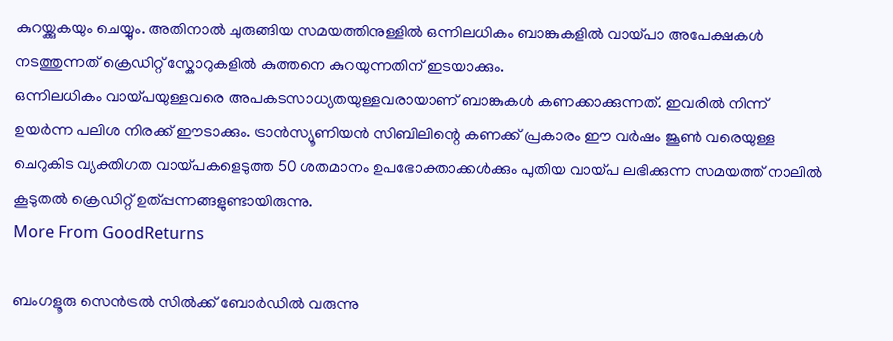കുറയ്ക്കുകയും ചെയ്യും. അതിനാൽ ചുരുങ്ങിയ സമയത്തിനുള്ളിൽ ഒന്നിലധികം ബാങ്കുകളിൽ വായ്പാ അപേക്ഷകൾ നടത്തുന്നത് ക്രെഡിറ്റ് സ്കോറുകളിൽ കുത്തനെ കുറയുന്നതിന് ഇടയാക്കും.
ഒന്നിലധികം വായ്പയുള്ളവരെ അപകടസാധ്യതയുള്ളവരായാണ് ബാങ്കുകൾ കണക്കാക്കുന്നത്. ഇവരിൽ നിന്ന് ഉയർന്ന പലിശ നിരക്ക് ഈടാക്കും. ട്രാൻസ്യൂണിയൻ സിബിലിന്റെ കണക്ക് പ്രകാരം ഈ വർഷം ജൂൺ വരെയുള്ള ചെറുകിട വ്യക്തിഗത വായ്പകളെടുത്ത 50 ശതമാനം ഉപഭോക്താക്കൾക്കും പുതിയ വായ്പ ലഭിക്കുന്ന സമയത്ത് നാലിൽ കൂടുതൽ ക്രെഡിറ്റ് ഉത്പ്പന്നങ്ങളുണ്ടായിരുന്നു.
More From GoodReturns

ബംഗളൂരു സെൻട്രൽ സിൽക്ക് ബോർഡിൽ വരുന്നു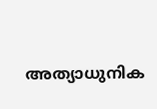അത്യാധുനിക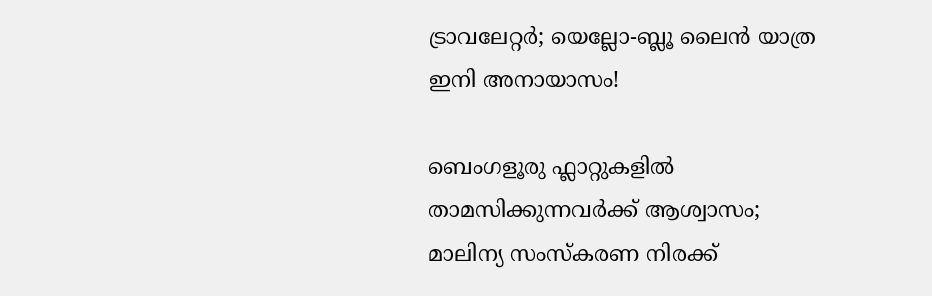ട്രാവലേറ്റർ; യെല്ലോ-ബ്ലൂ ലൈൻ യാത്ര ഇനി അനായാസം!

ബെംഗളൂരു ഫ്ലാറ്റുകളിൽ താമസിക്കുന്നവർക്ക് ആശ്വാസം; മാലിന്യ സംസ്കരണ നിരക്ക്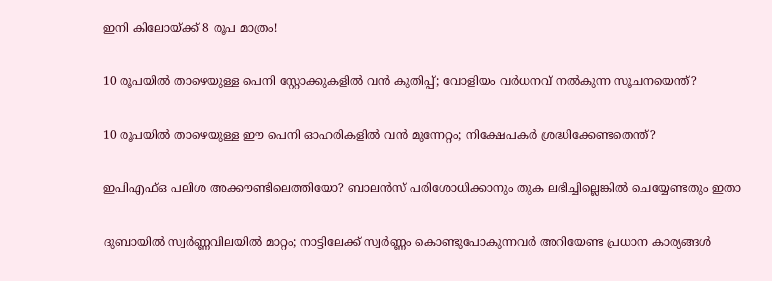ഇനി കിലോയ്ക്ക് 8 രൂപ മാത്രം!

10 രൂപയിൽ താഴെയുള്ള പെനി സ്റ്റോക്കുകളിൽ വൻ കുതിപ്പ്; വോളിയം വർധനവ് നൽകുന്ന സൂചനയെന്ത്?

10 രൂപയിൽ താഴെയുള്ള ഈ പെനി ഓഹരികളിൽ വൻ മുന്നേറ്റം; നിക്ഷേപകർ ശ്രദ്ധിക്കേണ്ടതെന്ത്?

ഇപിഎഫ്ഒ പലിശ അക്കൗണ്ടിലെത്തിയോ? ബാലൻസ് പരിശോധിക്കാനും തുക ലഭിച്ചില്ലെങ്കിൽ ചെയ്യേണ്ടതും ഇതാ

ദുബായിൽ സ്വർണ്ണവിലയിൽ മാറ്റം; നാട്ടിലേക്ക് സ്വർണ്ണം കൊണ്ടുപോകുന്നവർ അറിയേണ്ട പ്രധാന കാര്യങ്ങൾ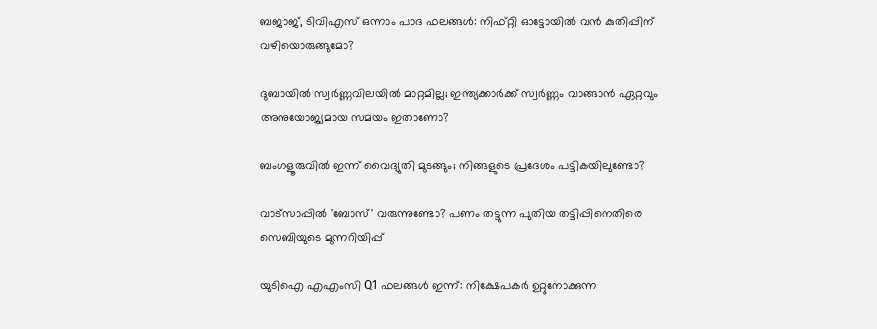ബജാജ്, ടിവിഎസ് ഒന്നാം പാദ ഫലങ്ങൾ: നിഫ്റ്റി ഓട്ടോയിൽ വൻ കുതിപ്പിന് വഴിയൊരുങ്ങുമോ?

ദുബായിൽ സ്വർണ്ണവിലയിൽ മാറ്റമില്ല; ഇന്ത്യക്കാർക്ക് സ്വർണ്ണം വാങ്ങാൻ ഏറ്റവും അനുയോജ്യമായ സമയം ഇതാണോ?

ബംഗളൂരുവിൽ ഇന്ന് വൈദ്യുതി മുടങ്ങും; നിങ്ങളുടെ പ്രദേശം പട്ടികയിലുണ്ടോ?

വാട്സാപ്പിൽ 'ബോസ്' വരുന്നുണ്ടോ? പണം തട്ടുന്ന പുതിയ തട്ടിപ്പിനെതിരെ സെബിയുടെ മുന്നറിയിപ്പ്

യുടിഐ എഎംസി Q1 ഫലങ്ങൾ ഇന്ന്: നിക്ഷേപകർ ഉറ്റുനോക്കുന്ന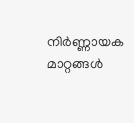നിർണ്ണായക മാറ്റങ്ങൾ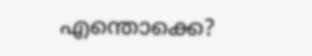എന്തൊക്കെ?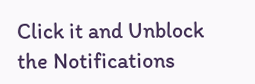Click it and Unblock the Notifications